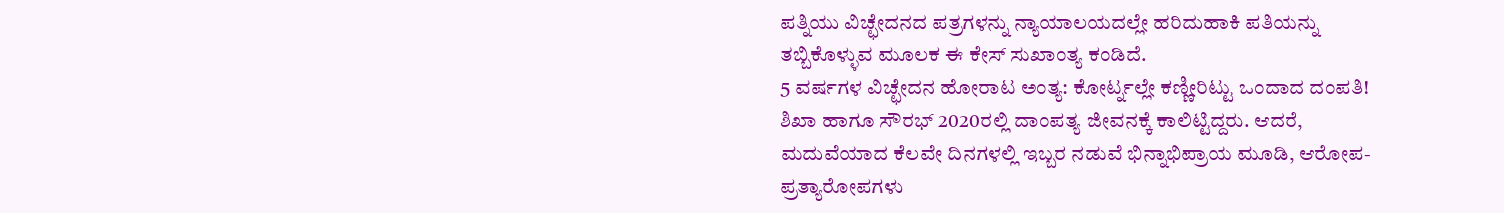ಪತ್ನಿಯು ವಿಚ್ಛೇದನದ ಪತ್ರಗಳನ್ನು ನ್ಯಾಯಾಲಯದಲ್ಲೇ ಹರಿದುಹಾಕಿ ಪತಿಯನ್ನು ತಬ್ಬಿಕೊಳ್ಳುವ ಮೂಲಕ ಈ ಕೇಸ್ ಸುಖಾಂತ್ಯ ಕಂಡಿದೆ.
5 ವರ್ಷಗಳ ವಿಚ್ಛೇದನ ಹೋರಾಟ ಅಂತ್ಯ: ಕೋರ್ಟ್ನಲ್ಲೇ ಕಣ್ಣೀರಿಟ್ಟು ಒಂದಾದ ದಂಪತಿ!
ಶಿಖಾ ಹಾಗೂ ಸೌರಭ್ 2020ರಲ್ಲಿ ದಾಂಪತ್ಯ ಜೀವನಕ್ಕೆ ಕಾಲಿಟ್ಟಿದ್ದರು. ಆದರೆ, ಮದುವೆಯಾದ ಕೆಲವೇ ದಿನಗಳಲ್ಲಿ ಇಬ್ಬರ ನಡುವೆ ಭಿನ್ನಾಭಿಪ್ರಾಯ ಮೂಡಿ, ಆರೋಪ-ಪ್ರತ್ಯಾರೋಪಗಳು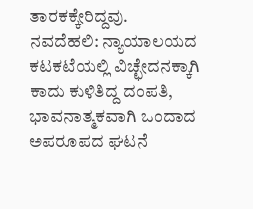ತಾರಕಕ್ಕೇರಿದ್ದವು.
ನವದೆಹಲಿ: ನ್ಯಾಯಾಲಯದ ಕಟಕಟೆಯಲ್ಲಿ ವಿಚ್ಛೇದನಕ್ಕಾಗಿ ಕಾದು ಕುಳಿತಿದ್ದ ದಂಪತಿ, ಭಾವನಾತ್ಮಕವಾಗಿ ಒಂದಾದ ಅಪರೂಪದ ಘಟನೆ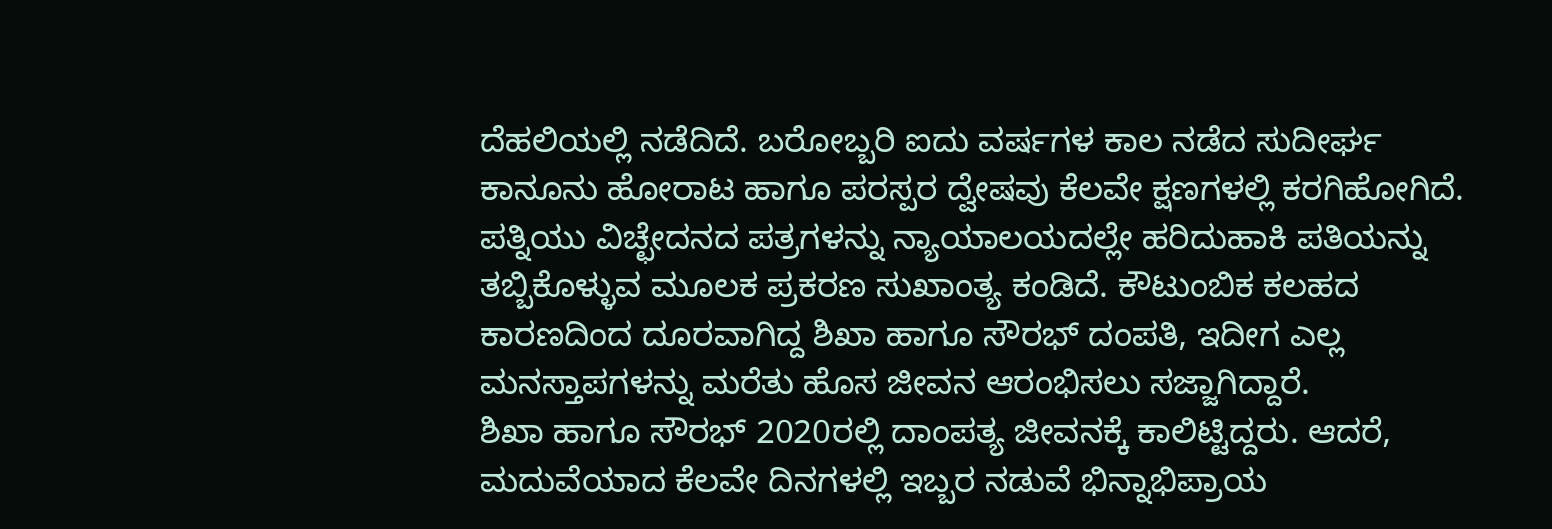ದೆಹಲಿಯಲ್ಲಿ ನಡೆದಿದೆ. ಬರೋಬ್ಬರಿ ಐದು ವರ್ಷಗಳ ಕಾಲ ನಡೆದ ಸುದೀರ್ಘ ಕಾನೂನು ಹೋರಾಟ ಹಾಗೂ ಪರಸ್ಪರ ದ್ವೇಷವು ಕೆಲವೇ ಕ್ಷಣಗಳಲ್ಲಿ ಕರಗಿಹೋಗಿದೆ. ಪತ್ನಿಯು ವಿಚ್ಛೇದನದ ಪತ್ರಗಳನ್ನು ನ್ಯಾಯಾಲಯದಲ್ಲೇ ಹರಿದುಹಾಕಿ ಪತಿಯನ್ನು ತಬ್ಬಿಕೊಳ್ಳುವ ಮೂಲಕ ಪ್ರಕರಣ ಸುಖಾಂತ್ಯ ಕಂಡಿದೆ. ಕೌಟುಂಬಿಕ ಕಲಹದ ಕಾರಣದಿಂದ ದೂರವಾಗಿದ್ದ ಶಿಖಾ ಹಾಗೂ ಸೌರಭ್ ದಂಪತಿ, ಇದೀಗ ಎಲ್ಲ ಮನಸ್ತಾಪಗಳನ್ನು ಮರೆತು ಹೊಸ ಜೀವನ ಆರಂಭಿಸಲು ಸಜ್ಜಾಗಿದ್ದಾರೆ.
ಶಿಖಾ ಹಾಗೂ ಸೌರಭ್ 2020ರಲ್ಲಿ ದಾಂಪತ್ಯ ಜೀವನಕ್ಕೆ ಕಾಲಿಟ್ಟಿದ್ದರು. ಆದರೆ, ಮದುವೆಯಾದ ಕೆಲವೇ ದಿನಗಳಲ್ಲಿ ಇಬ್ಬರ ನಡುವೆ ಭಿನ್ನಾಭಿಪ್ರಾಯ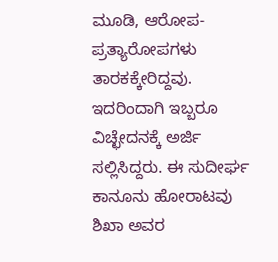ಮೂಡಿ, ಆರೋಪ-ಪ್ರತ್ಯಾರೋಪಗಳು ತಾರಕಕ್ಕೇರಿದ್ದವು. ಇದರಿಂದಾಗಿ ಇಬ್ಬರೂ ವಿಚ್ಛೇದನಕ್ಕೆ ಅರ್ಜಿ ಸಲ್ಲಿಸಿದ್ದರು. ಈ ಸುದೀರ್ಘ ಕಾನೂನು ಹೋರಾಟವು ಶಿಖಾ ಅವರ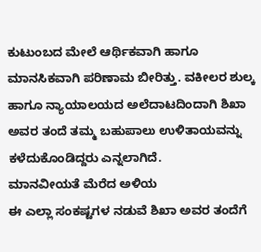ಕುಟುಂಬದ ಮೇಲೆ ಆರ್ಥಿಕವಾಗಿ ಹಾಗೂ ಮಾನಸಿಕವಾಗಿ ಪರಿಣಾಮ ಬೀರಿತ್ತು. ವಕೀಲರ ಶುಲ್ಕ ಹಾಗೂ ನ್ಯಾಯಾಲಯದ ಅಲೆದಾಟದಿಂದಾಗಿ ಶಿಖಾ ಅವರ ತಂದೆ ತಮ್ಮ ಬಹುಪಾಲು ಉಳಿತಾಯವನ್ನು ಕಳೆದುಕೊಂಡಿದ್ದರು ಎನ್ನಲಾಗಿದೆ.
ಮಾನವೀಯತೆ ಮೆರೆದ ಅಳಿಯ
ಈ ಎಲ್ಲಾ ಸಂಕಷ್ಟಗಳ ನಡುವೆ ಶಿಖಾ ಅವರ ತಂದೆಗೆ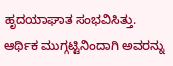ಹೃದಯಾಘಾತ ಸಂಭವಿಸಿತ್ತು. ಆರ್ಥಿಕ ಮುಗ್ಗಟ್ಟಿನಿಂದಾಗಿ ಅವರನ್ನು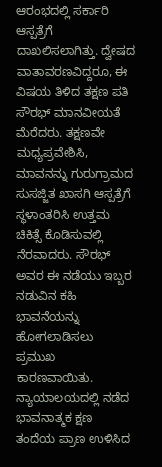ಆರಂಭದಲ್ಲಿ ಸರ್ಕಾರಿ ಆಸ್ಪತ್ರೆಗೆ ದಾಖಲಿಸಲಾಗಿತ್ತು. ದ್ವೇಷದ ವಾತಾವರಣವಿದ್ದರೂ, ಈ ವಿಷಯ ತಿಳಿದ ತಕ್ಷಣ ಪತಿ ಸೌರಭ್ ಮಾನವೀಯತೆ ಮೆರೆದರು. ತಕ್ಷಣವೇ ಮಧ್ಯಪ್ರವೇಶಿಸಿ, ಮಾವನನ್ನು ಗುರುಗ್ರಾಮದ ಸುಸಜ್ಜಿತ ಖಾಸಗಿ ಆಸ್ಪತ್ರೆಗೆ ಸ್ಥಳಾಂತರಿಸಿ ಉತ್ತಮ ಚಿಕಿತ್ಸೆ ಕೊಡಿಸುವಲ್ಲಿ ನೆರವಾದರು. ಸೌರಭ್ ಅವರ ಈ ನಡೆಯು ಇಬ್ಬರ ನಡುವಿನ ಕಹಿ ಭಾವನೆಯನ್ನು ಹೋಗಲಾಡಿಸಲು ಪ್ರಮುಖ ಕಾರಣವಾಯಿತು.
ನ್ಯಾಯಾಲಯದಲ್ಲಿ ನಡೆದ ಭಾವನಾತ್ಮಕ ಕ್ಷಣ
ತಂದೆಯ ಪ್ರಾಣ ಉಳಿಸಿದ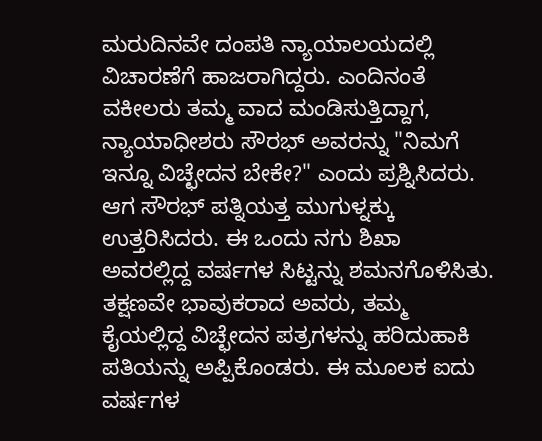ಮರುದಿನವೇ ದಂಪತಿ ನ್ಯಾಯಾಲಯದಲ್ಲಿ ವಿಚಾರಣೆಗೆ ಹಾಜರಾಗಿದ್ದರು. ಎಂದಿನಂತೆ ವಕೀಲರು ತಮ್ಮ ವಾದ ಮಂಡಿಸುತ್ತಿದ್ದಾಗ, ನ್ಯಾಯಾಧೀಶರು ಸೌರಭ್ ಅವರನ್ನು "ನಿಮಗೆ ಇನ್ನೂ ವಿಚ್ಛೇದನ ಬೇಕೇ?" ಎಂದು ಪ್ರಶ್ನಿಸಿದರು. ಆಗ ಸೌರಭ್ ಪತ್ನಿಯತ್ತ ಮುಗುಳ್ನಕ್ಕು ಉತ್ತರಿಸಿದರು. ಈ ಒಂದು ನಗು ಶಿಖಾ ಅವರಲ್ಲಿದ್ದ ವರ್ಷಗಳ ಸಿಟ್ಟನ್ನು ಶಮನಗೊಳಿಸಿತು. ತಕ್ಷಣವೇ ಭಾವುಕರಾದ ಅವರು, ತಮ್ಮ ಕೈಯಲ್ಲಿದ್ದ ವಿಚ್ಛೇದನ ಪತ್ರಗಳನ್ನು ಹರಿದುಹಾಕಿ ಪತಿಯನ್ನು ಅಪ್ಪಿಕೊಂಡರು. ಈ ಮೂಲಕ ಐದು ವರ್ಷಗಳ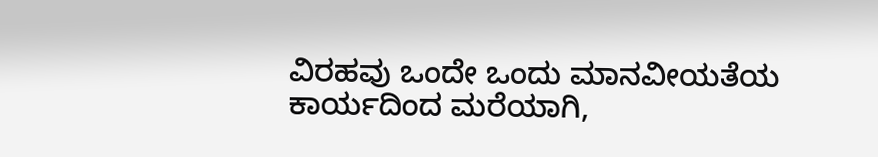ವಿರಹವು ಒಂದೇ ಒಂದು ಮಾನವೀಯತೆಯ ಕಾರ್ಯದಿಂದ ಮರೆಯಾಗಿ,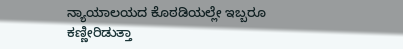ನ್ಯಾಯಾಲಯದ ಕೊಠಡಿಯಲ್ಲೇ ಇಬ್ಬರೂ ಕಣ್ಣೀರಿಡುತ್ತಾ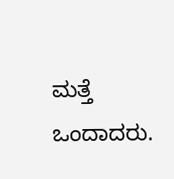ಮತ್ತೆ ಒಂದಾದರು.